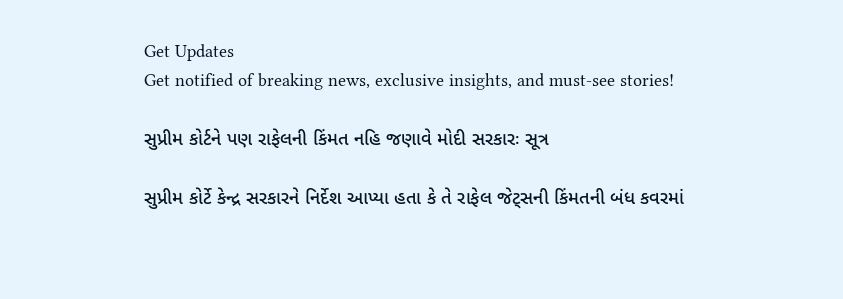Get Updates
Get notified of breaking news, exclusive insights, and must-see stories!

સુપ્રીમ કોર્ટને પણ રાફેલની કિંમત નહિ જણાવે મોદી સરકારઃ સૂત્ર

સુપ્રીમ કોર્ટે કેન્દ્ર સરકારને નિર્દેશ આપ્યા હતા કે તે રાફેલ જેટ્સની કિંમતની બંધ કવરમાં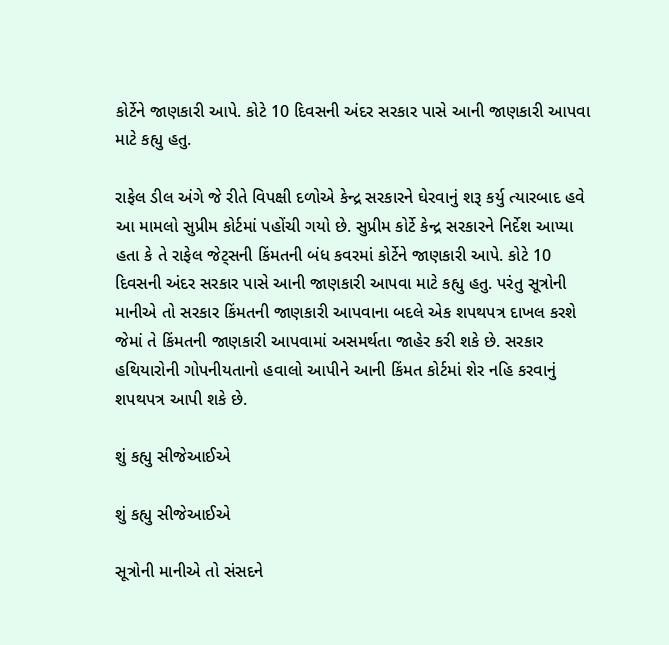કોર્ટેને જાણકારી આપે. કોટે 10 દિવસની અંદર સરકાર પાસે આની જાણકારી આપવા માટે કહ્યુ હતુ.

રાફેલ ડીલ અંગે જે રીતે વિપક્ષી દળોએ કેન્દ્ર સરકારને ઘેરવાનું શરૂ કર્યુ ત્યારબાદ હવે આ મામલો સુપ્રીમ કોર્ટમાં પહોંચી ગયો છે. સુપ્રીમ કોર્ટે કેન્દ્ર સરકારને નિર્દેશ આપ્યા હતા કે તે રાફેલ જેટ્સની કિંમતની બંધ કવરમાં કોર્ટેને જાણકારી આપે. કોટે 10 દિવસની અંદર સરકાર પાસે આની જાણકારી આપવા માટે કહ્યુ હતુ. પરંતુ સૂત્રોની માનીએ તો સરકાર કિંમતની જાણકારી આપવાના બદલે એક શપથપત્ર દાખલ કરશે જેમાં તે કિંમતની જાણકારી આપવામાં અસમર્થતા જાહેર કરી શકે છે. સરકાર હથિયારોની ગોપનીયતાનો હવાલો આપીને આની કિંમત કોર્ટમાં શેર નહિ કરવાનું શપથપત્ર આપી શકે છે.

શું કહ્યુ સીજેઆઈએ

શું કહ્યુ સીજેઆઈએ

સૂત્રોની માનીએ તો સંસદને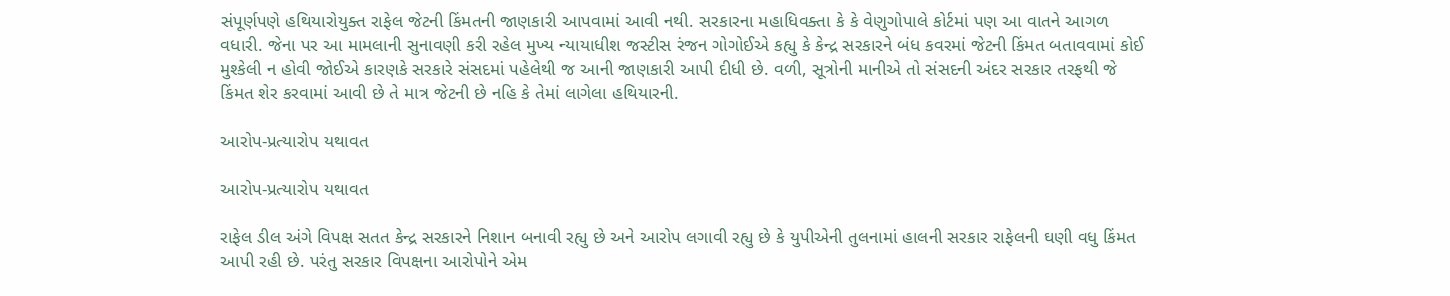સંપૂર્ણપણે હથિયારોયુક્ત રાફેલ જેટની કિંમતની જાણકારી આપવામાં આવી નથી. સરકારના મહાધિવક્તા કે કે વેણુગોપાલે કોર્ટમાં પણ આ વાતને આગળ વધારી. જેના પર આ મામલાની સુનાવણી કરી રહેલ મુખ્ય ન્યાયાધીશ જસ્ટીસ રંજન ગોગોઈએ કહ્યુ કે કેન્દ્ર સરકારને બંધ કવરમાં જેટની કિંમત બતાવવામાં કોઈ મુશ્કેલી ન હોવી જોઈએ કારણકે સરકારે સંસદમાં પહેલેથી જ આની જાણકારી આપી દીધી છે. વળી, સૂત્રોની માનીએ તો સંસદની અંદર સરકાર તરફથી જે કિંમત શેર કરવામાં આવી છે તે માત્ર જેટની છે નહિ કે તેમાં લાગેલા હથિયારની.

આરોપ-પ્રત્યારોપ યથાવત

આરોપ-પ્રત્યારોપ યથાવત

રાફેલ ડીલ અંગે વિપક્ષ સતત કેન્દ્ર સરકારને નિશાન બનાવી રહ્યુ છે અને આરોપ લગાવી રહ્યુ છે કે યુપીએની તુલનામાં હાલની સરકાર રાફેલની ઘણી વધુ કિંમત આપી રહી છે. પરંતુ સરકાર વિપક્ષના આરોપોને એમ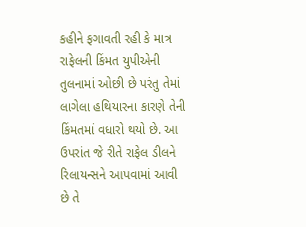કહીને ફગાવતી રહી કે માત્ર રાફેલની કિંમત યુપીએની તુલનામાં ઓછી છે પરંતુ તેમાં લાગેલા હથિયારના કારણે તેની કિંમતમાં વધારો થયો છે. આ ઉપરાંત જે રીતે રાફેલ ડીલને રિલાયન્સને આપવામાં આવી છે તે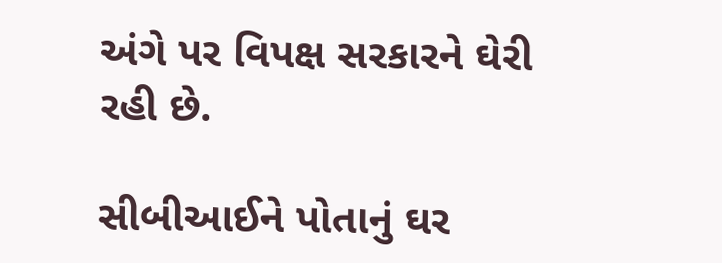અંગે પર વિપક્ષ સરકારને ઘેરી રહી છે.

સીબીઆઈને પોતાનું ઘર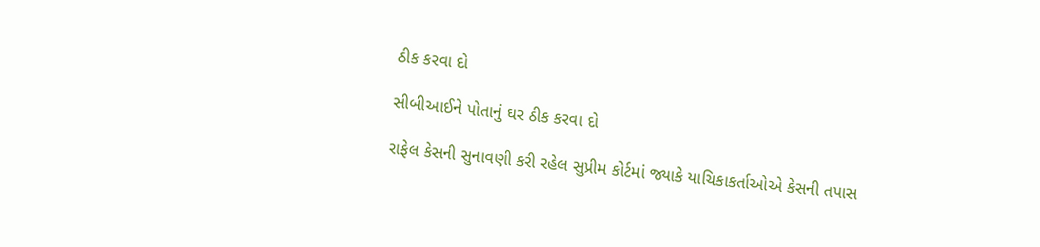ઠીક કરવા દો

સીબીઆઈને પોતાનું ઘર ઠીક કરવા દો

રાફેલ કેસની સુનાવણી કરી રહેલ સુપ્રીમ કોર્ટમાં જ્યાકે યાચિકાકર્તાઓએ કેસની તપાસ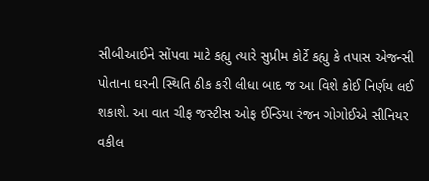સીબીઆઈને સોંપવા માટે કહ્યુ ત્યારે સુપ્રીમ કોર્ટે કહ્યુ કે તપાસ એજન્સી પોતાના ઘરની સ્થિતિ ઠીક કરી લીધા બાદ જ આ વિશે કોઈ નિર્ણય લઈ શકાશે. આ વાત ચીફ જસ્ટીસ ઓફ ઈન્ડિયા રંજન ગોગોઈએ સીનિયર વકીલ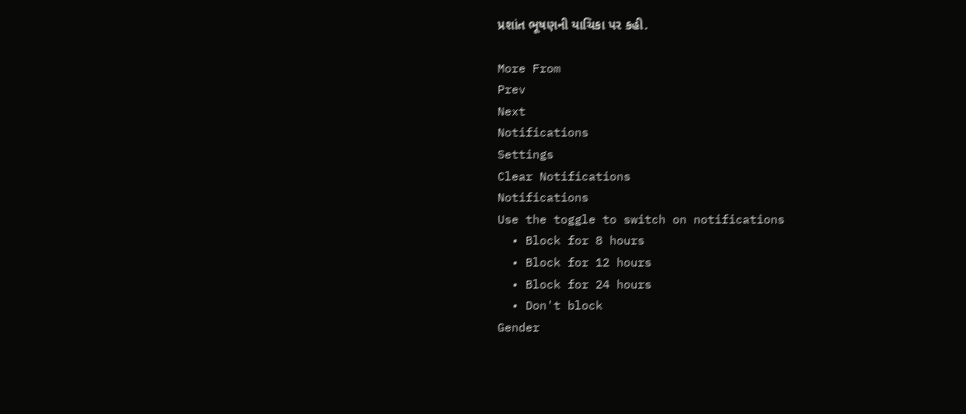પ્રશાંત ભૂષણની યાચિકા પર કહી.

More From
Prev
Next
Notifications
Settings
Clear Notifications
Notifications
Use the toggle to switch on notifications
  • Block for 8 hours
  • Block for 12 hours
  • Block for 24 hours
  • Don't block
Gender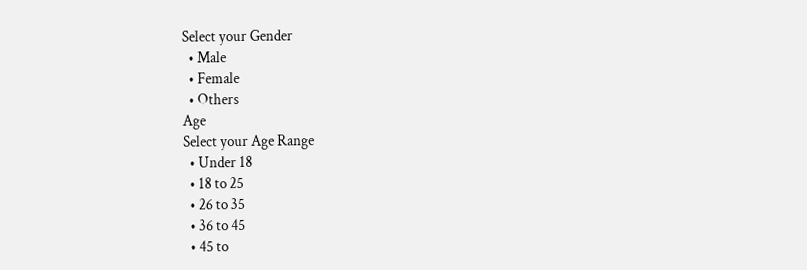Select your Gender
  • Male
  • Female
  • Others
Age
Select your Age Range
  • Under 18
  • 18 to 25
  • 26 to 35
  • 36 to 45
  • 45 to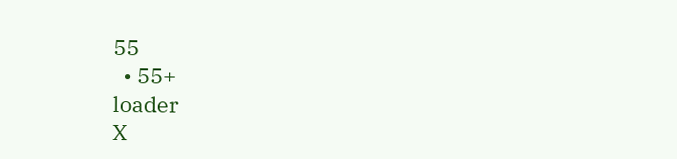55
  • 55+
loader
X